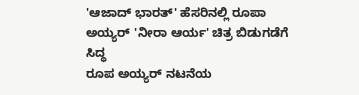'ಆಜಾದ್ ಭಾರತ್' ಹೆಸರಿನಲ್ಲಿ ರೂಪಾ ಅಯ್ಯರ್ 'ನೀರಾ ಆರ್ಯ' ಚಿತ್ರ ಬಿಡುಗಡೆಗೆ ಸಿದ್ಧ
ರೂಪ ಅಯ್ಯರ್ ನಟನೆಯ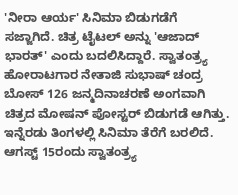'ನೀರಾ ಆರ್ಯ' ಸಿನಿಮಾ ಬಿಡುಗಡೆಗೆ ಸಜ್ಜಾಗಿದೆ. ಚಿತ್ರ ಟೈಟಲ್ ಅನ್ನು 'ಆಜಾದ್ ಭಾರತ್' ಎಂದು ಬದಲಿಸಿದ್ದಾರೆ. ಸ್ವಾತಂತ್ರ್ಯ ಹೋರಾಟಗಾರ ನೇತಾಜಿ ಸುಭಾಷ್ ಚಂದ್ರ ಬೋಸ್ 126 ಜನ್ಮದಿನಾಚರಣೆ ಅಂಗವಾಗಿ ಚಿತ್ರದ ಮೋಷನ್ ಪೋಸ್ಟರ್ ಬಿಡುಗಡೆ ಆಗಿತ್ತು. ಇನ್ನೆರಡು ತಿಂಗಳಲ್ಲಿ ಸಿನಿಮಾ ತೆರೆಗೆ ಬರಲಿದೆ. ಆಗಸ್ಟ್ 15ರಂದು ಸ್ವಾತಂತ್ರ್ಯ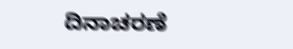ದಿನಾಚರಣೆ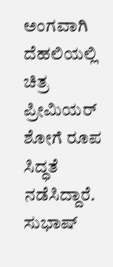ಅಂಗವಾಗಿ ದೆಹಲಿಯಲ್ಲಿ ಚಿತ್ರ ಪ್ರೀಮಿಯರ್ ಶೋಗೆ ರೂಪ ಸಿದ್ಧತೆ ನಡೆಸಿದ್ದಾರೆ.
ಸುಭಾಷ್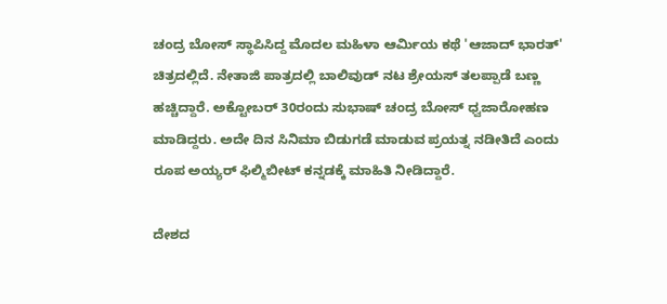ಚಂದ್ರ ಬೋಸ್ ಸ್ಥಾಪಿಸಿದ್ದ ಮೊದಲ ಮಹಿಳಾ ಆರ್ಮಿಯ ಕಥೆ 'ಆಜಾದ್ ಭಾರತ್' ಚಿತ್ರದಲ್ಲಿದೆ. ನೇತಾಜಿ ಪಾತ್ರದಲ್ಲಿ ಬಾಲಿವುಡ್ ನಟ ಶ್ರೇಯಸ್ ತಲಪ್ಪಾಡೆ ಬಣ್ಣ ಹಚ್ಚಿದ್ದಾರೆ. ಅಕ್ಟೋಬರ್ 30ರಂದು ಸುಭಾಷ್ ಚಂದ್ರ ಬೋಸ್ ಧ್ವಜಾರೋಹಣ ಮಾಡಿದ್ದರು. ಅದೇ ದಿನ ಸಿನಿಮಾ ಬಿಡುಗಡೆ ಮಾಡುವ ಪ್ರಯತ್ನ ನಡೀತಿದೆ ಎಂದು ರೂಪ ಅಯ್ಯರ್ ಫಿಲ್ಮಿಬೀಟ್ ಕನ್ನಡಕ್ಕೆ ಮಾಹಿತಿ ನೀಡಿದ್ದಾರೆ.

ದೇಶದ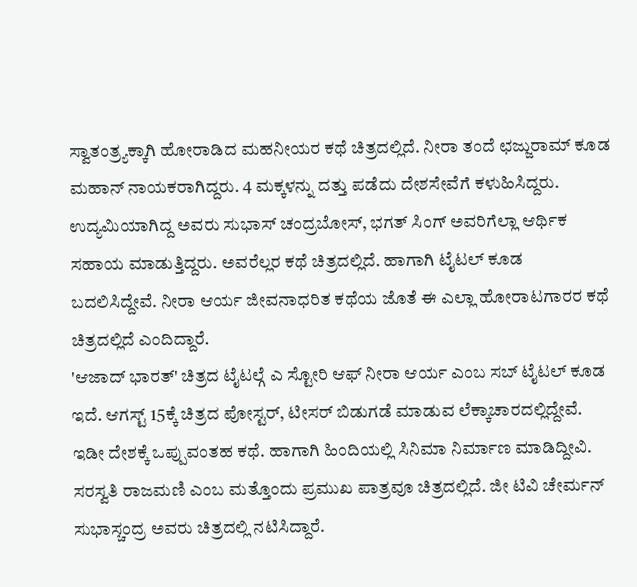ಸ್ವಾತಂತ್ರ್ಯಕ್ಕಾಗಿ ಹೋರಾಡಿದ ಮಹನೀಯರ ಕಥೆ ಚಿತ್ರದಲ್ಲಿದೆ. ನೀರಾ ತಂದೆ ಛಜ್ಜುರಾಮ್ ಕೂಡ ಮಹಾನ್ ನಾಯಕರಾಗಿದ್ದರು. 4 ಮಕ್ಕಳನ್ನು ದತ್ತು ಪಡೆದು ದೇಶಸೇವೆಗೆ ಕಳುಹಿಸಿದ್ದರು. ಉದ್ಯಮಿಯಾಗಿದ್ದ ಅವರು ಸುಭಾಸ್ ಚಂದ್ರಬೋಸ್, ಭಗತ್ ಸಿಂಗ್ ಅವರಿಗೆಲ್ಲಾ ಆರ್ಥಿಕ ಸಹಾಯ ಮಾಡುತ್ತಿದ್ದರು. ಅವರೆಲ್ಲರ ಕಥೆ ಚಿತ್ರದಲ್ಲಿದೆ. ಹಾಗಾಗಿ ಟೈಟಲ್ ಕೂಡ ಬದಲಿಸಿದ್ದೇವೆ. ನೀರಾ ಆರ್ಯ ಜೀವನಾಧರಿತ ಕಥೆಯ ಜೊತೆ ಈ ಎಲ್ಲಾ ಹೋರಾಟಗಾರರ ಕಥೆ ಚಿತ್ರದಲ್ಲಿದೆ ಎಂದಿದ್ದಾರೆ.
'ಆಜಾದ್ ಭಾರತ್' ಚಿತ್ರದ ಟೈಟಲ್ಗೆ ಎ ಸ್ಟೋರಿ ಆಫ್ ನೀರಾ ಆರ್ಯ ಎಂಬ ಸಬ್ ಟೈಟಲ್ ಕೂಡ ಇದೆ. ಆಗಸ್ಟ್ 15ಕ್ಕೆ ಚಿತ್ರದ ಪೋಸ್ಟರ್, ಟೀಸರ್ ಬಿಡುಗಡೆ ಮಾಡುವ ಲೆಕ್ಕಾಚಾರದಲ್ಲಿದ್ದೇವೆ. ಇಡೀ ದೇಶಕ್ಕೆ ಒಪ್ಪುವಂತಹ ಕಥೆ. ಹಾಗಾಗಿ ಹಿಂದಿಯಲ್ಲಿ ಸಿನಿಮಾ ನಿರ್ಮಾಣ ಮಾಡಿದ್ದೀವಿ. ಸರಸ್ವತಿ ರಾಜಮಣಿ ಎಂಬ ಮತ್ತೊಂದು ಪ್ರಮುಖ ಪಾತ್ರವೂ ಚಿತ್ರದಲ್ಲಿದೆ. ಜೀ ಟಿವಿ ಚೇರ್ಮನ್ ಸುಭಾಸ್ಚಂದ್ರ ಅವರು ಚಿತ್ರದಲ್ಲಿ ನಟಿಸಿದ್ದಾರೆ.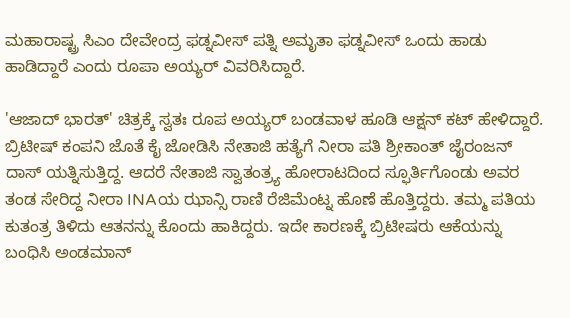ಮಹಾರಾಷ್ಟ್ರ ಸಿಎಂ ದೇವೇಂದ್ರ ಫಡ್ನವೀಸ್ ಪತ್ನಿ ಅಮೃತಾ ಫಡ್ನವೀಸ್ ಒಂದು ಹಾಡು ಹಾಡಿದ್ದಾರೆ ಎಂದು ರೂಪಾ ಅಯ್ಯರ್ ವಿವರಿಸಿದ್ದಾರೆ.

'ಆಜಾದ್ ಭಾರತ್' ಚಿತ್ರಕ್ಕೆ ಸ್ವತಃ ರೂಪ ಅಯ್ಯರ್ ಬಂಡವಾಳ ಹೂಡಿ ಆಕ್ಷನ್ ಕಟ್ ಹೇಳಿದ್ದಾರೆ. ಬ್ರಿಟೀಷ್ ಕಂಪನಿ ಜೊತೆ ಕೈ ಜೋಡಿಸಿ ನೇತಾಜಿ ಹತ್ಯೆಗೆ ನೀರಾ ಪತಿ ಶ್ರೀಕಾಂತ್ ಜೈರಂಜನ್ ದಾಸ್ ಯತ್ನಿಸುತ್ತಿದ್ದ. ಆದರೆ ನೇತಾಜಿ ಸ್ವಾತಂತ್ರ್ಯ ಹೋರಾಟದಿಂದ ಸ್ಫೂರ್ತಿಗೊಂಡು ಅವರ ತಂಡ ಸೇರಿದ್ದ ನೀರಾ INAಯ ಝಾನ್ಸಿ ರಾಣಿ ರೆಜಿಮೆಂಟ್ನ ಹೊಣೆ ಹೊತ್ತಿದ್ದರು. ತಮ್ಮ ಪತಿಯ ಕುತಂತ್ರ ತಿಳಿದು ಆತನನ್ನು ಕೊಂದು ಹಾಕಿದ್ದರು. ಇದೇ ಕಾರಣಕ್ಕೆ ಬ್ರಿಟೀಷರು ಆಕೆಯನ್ನು ಬಂಧಿಸಿ ಅಂಡಮಾನ್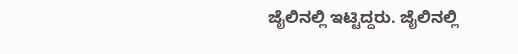ಜೈಲಿನಲ್ಲಿ ಇಟ್ಟಿದ್ದರು. ಜೈಲಿನಲ್ಲಿ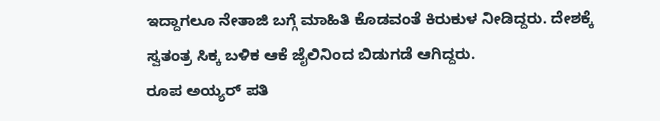ಇದ್ದಾಗಲೂ ನೇತಾಜಿ ಬಗ್ಗೆ ಮಾಹಿತಿ ಕೊಡವಂತೆ ಕಿರುಕುಳ ನೀಡಿದ್ದರು. ದೇಶಕ್ಕೆ ಸ್ವತಂತ್ರ ಸಿಕ್ಕ ಬಳಿಕ ಆಕೆ ಜೈಲಿನಿಂದ ಬಿಡುಗಡೆ ಆಗಿದ್ದರು.
ರೂಪ ಅಯ್ಯರ್ ಪತಿ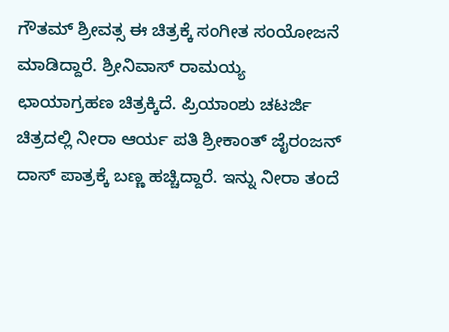ಗೌತಮ್ ಶ್ರೀವತ್ಸ ಈ ಚಿತ್ರಕ್ಕೆ ಸಂಗೀತ ಸಂಯೋಜನೆ ಮಾಡಿದ್ದಾರೆ. ಶ್ರೀನಿವಾಸ್ ರಾಮಯ್ಯ ಛಾಯಾಗ್ರಹಣ ಚಿತ್ರಕ್ಕಿದೆ. ಪ್ರಿಯಾಂಶು ಚಟರ್ಜಿ ಚಿತ್ರದಲ್ಲಿ ನೀರಾ ಆರ್ಯ ಪತಿ ಶ್ರೀಕಾಂತ್ ಜೈರಂಜನ್ ದಾಸ್ ಪಾತ್ರಕ್ಕೆ ಬಣ್ಣ ಹಚ್ಚಿದ್ದಾರೆ. ಇನ್ನು ನೀರಾ ತಂದೆ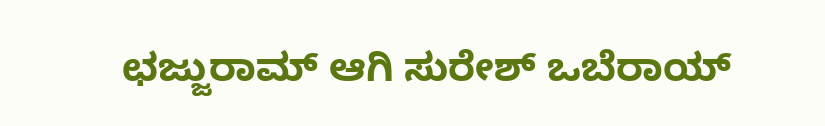ಛಜ್ಜುರಾಮ್ ಆಗಿ ಸುರೇಶ್ ಒಬೆರಾಯ್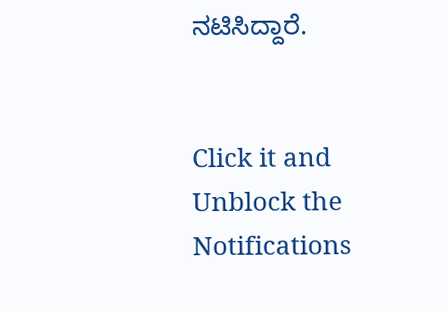ನಟಿಸಿದ್ದಾರೆ.


Click it and Unblock the Notifications